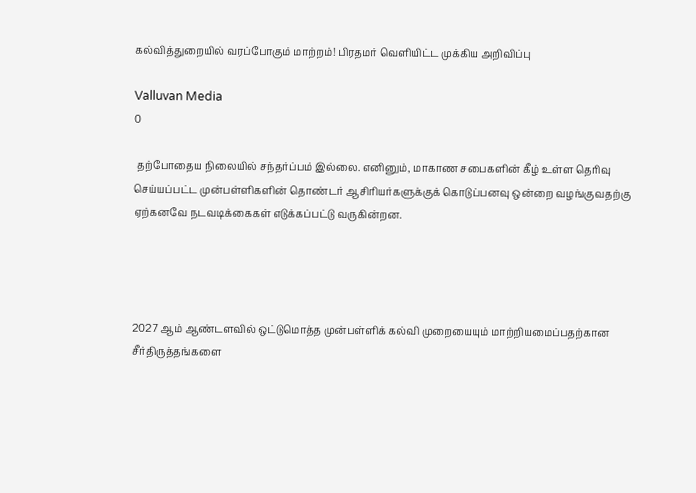கல்வித்துறையில் வரப்போகும் மாற்றம்! பிரதமர் வெளியிட்ட முக்கிய அறிவிப்பு

Valluvan Media
0

 தற்போதைய நிலையில் சந்தர்ப்பம் இல்லை. எனினும், மாகாண சபைகளின் கீழ் உள்ள தெரிவு செய்யப்பட்ட முன்பள்ளிகளின் தொண்டர் ஆசிரியர்களுக்குக் கொடுப்பனவு ஒன்றை வழங்குவதற்கு ஏற்கனவே நடவடிக்கைகள் எடுக்கப்பட்டு வருகின்றன.




2027 ஆம் ஆண்டளவில் ஒட்டுமொத்த முன்பள்ளிக் கல்வி முறையையும் மாற்றியமைப்பதற்கான சீர்திருத்தங்களை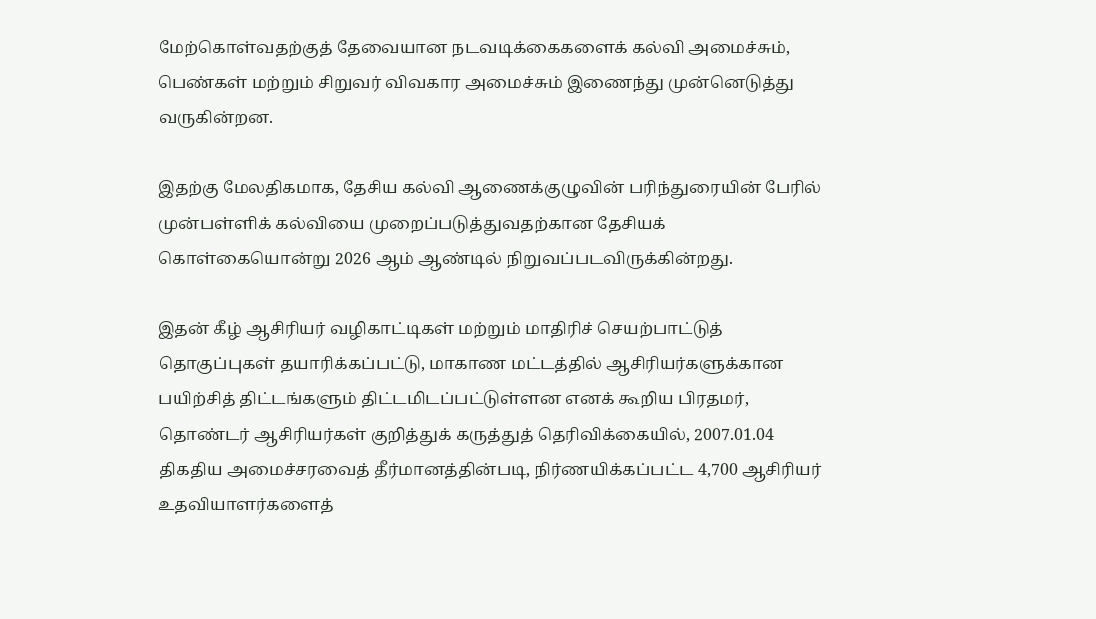மேற்கொள்வதற்குத் தேவையான நடவடிக்கைகளைக் கல்வி அமைச்சும், பெண்கள் மற்றும் சிறுவர் விவகார அமைச்சும் இணைந்து முன்னெடுத்து வருகின்றன.

இதற்கு மேலதிகமாக, தேசிய கல்வி ஆணைக்குழுவின் பரிந்துரையின் பேரில் முன்பள்ளிக் கல்வியை முறைப்படுத்துவதற்கான தேசியக் கொள்கையொன்று 2026 ஆம் ஆண்டில் நிறுவப்படவிருக்கின்றது.

இதன் கீழ் ஆசிரியர் வழிகாட்டிகள் மற்றும் மாதிரிச் செயற்பாட்டுத் தொகுப்புகள் தயாரிக்கப்பட்டு, மாகாண மட்டத்தில் ஆசிரியர்களுக்கான பயிற்சித் திட்டங்களும் திட்டமிடப்பட்டுள்ளன எனக் கூறிய பிரதமர், தொண்டர் ஆசிரியர்கள் குறித்துக் கருத்துத் தெரிவிக்கையில், 2007.01.04 திகதிய அமைச்சரவைத் தீர்மானத்தின்படி, நிர்ணயிக்கப்பட்ட 4,700 ஆசிரியர் உதவியாளர்களைத்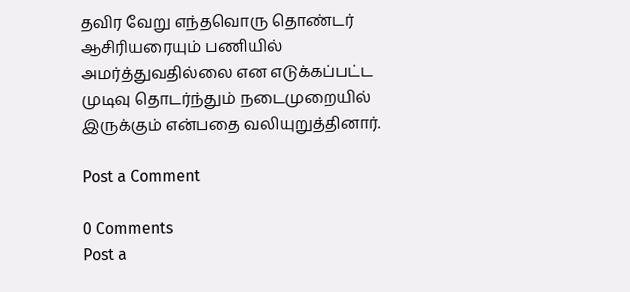தவிர வேறு எந்தவொரு தொண்டர் ஆசிரியரையும் பணியில் அமர்த்துவதில்லை என எடுக்கப்பட்ட முடிவு தொடர்ந்தும் நடைமுறையில் இருக்கும் என்பதை வலியுறுத்தினார்.

Post a Comment

0 Comments
Post a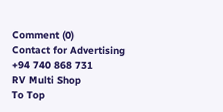Comment (0)
Contact for Advertising
+94 740 868 731
RV Multi Shop
To Top